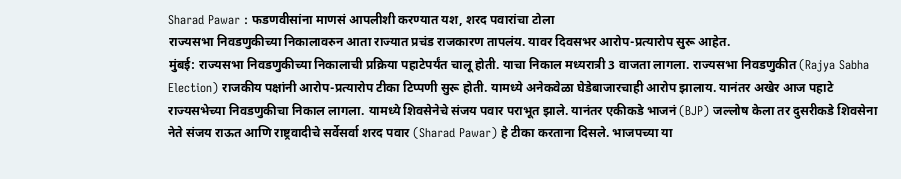Sharad Pawar : फडणवीसांना माणसं आपलीशी करण्यात यश, शरद पवारांचा टोला
राज्यसभा निवडणुकीच्या निकालावरुन आता राज्यात प्रचंड राजकारण तापलंय. यावर दिवसभर आरोप-प्रत्यारोप सुरू आहेत.
मुंबई: राज्यसभा निवडणुकीच्या निकालाची प्रक्रिया पहाटेपर्यंत चालू होती. याचा निकाल मध्यरात्री 3 वाजता लागला. राज्यसभा निवडणुकीत (Rajya Sabha Election) राजकीय पक्षांनी आरोप-प्रत्यारोप टीका टिप्पणी सुरू होती. यामध्ये अनेकवेळा घेडेबाजारचाही आरोप झालाय. यानंतर अखेर आज पहाटे राज्यसभेच्या निवडणुकीचा निकाल लागला. यामध्ये शिवसेनेचे संजय पवार पराभूत झाले. यानंतर एकीकडे भाजनं (BJP) जल्लोष केला तर दुसरीकडे शिवसेना नेते संजय राऊत आणि राष्ट्रवादीचे सर्वेसर्वा शरद पवार (Sharad Pawar) हे टीका करताना दिसले. भाजपच्या या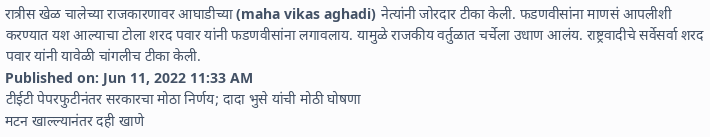रात्रीस खेळ चालेच्या राजकारणावर आघाडीच्या (maha vikas aghadi) नेत्यांनी जोरदार टीका केली. फडणवीसांना माणसं आपलीशी करण्यात यश आल्याचा टोला शरद पवार यांनी फडणवीसांना लगावलाय. यामुळे राजकीय वर्तुळात चर्चेला उधाण आलंय. राष्ट्रवादीचे सर्वेसर्वा शरद पवार यांनी यावेळी चांगलीच टीका केली.
Published on: Jun 11, 2022 11:33 AM
टीईटी पेपरफुटीनंतर सरकारचा मोठा निर्णय; दादा भुसे यांची मोठी घोषणा
मटन खाल्ल्यानंतर दही खाणे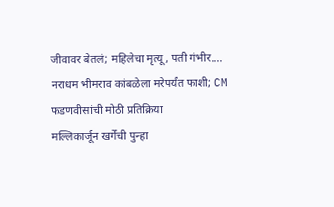जीवावर बेतलं; महिलेचा मृत्यू, पती गंभीर....
नराधम भीमराव कांबळेला मरेपर्यंत फाशी; CM फडणवीसांची मोठी प्रतिक्रिया
मल्लिकार्जून खर्गेंची पुन्हा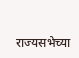राज्यसभेच्या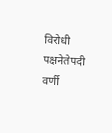विरोधी पक्षनेतेपदी वर्णी